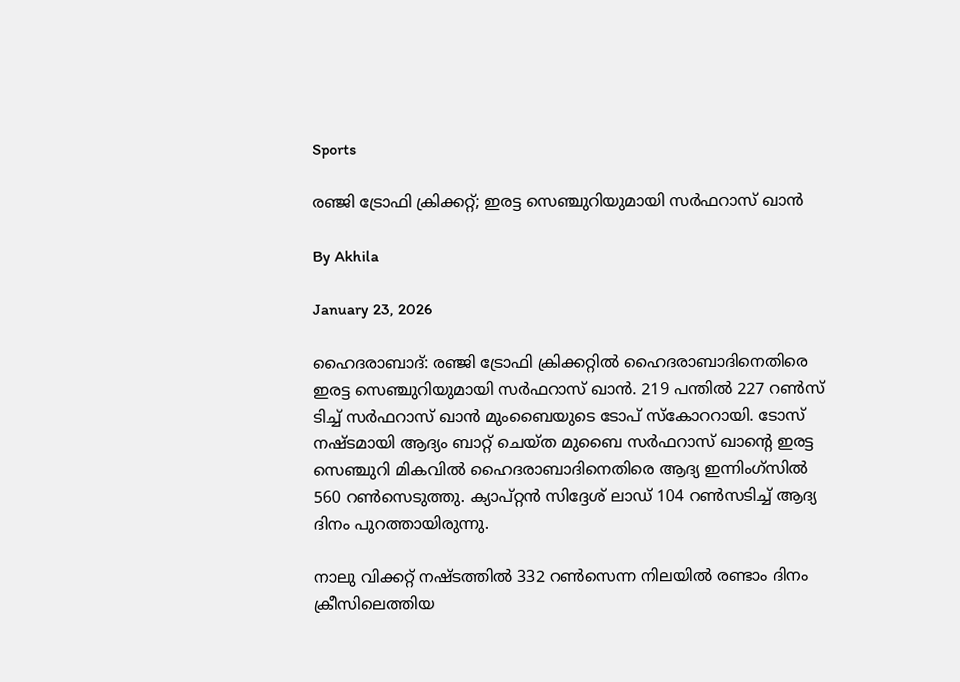Sports

രഞ്ജി ട്രോഫി ക്രിക്കറ്റ്; ഇരട്ട സെഞ്ചുറിയുമായി സര്‍ഫറാസ് ഖാന്‍

By Akhila

January 23, 2026

ഹൈദരാബാദ്: രഞ്ജി ട്രോഫി ക്രിക്കറ്റില്‍ ഹൈദരാബാദിനെതിരെ ഇരട്ട സെഞ്ചുറിയുമായി സര്‍ഫറാസ് ഖാന്‍. 219 പന്തില്‍ 227 റണ്‍സ് ടിച്ച് സര്‍ഫറാസ് ഖാന്‍ മുംബൈയുടെ ടോപ് സ്‌കോററായി. ടോസ് നഷ്ടമായി ആദ്യം ബാറ്റ് ചെയ്ത മുബൈ സര്‍ഫറാസ് ഖാന്റെ ഇരട്ട സെഞ്ചുറി മികവില്‍ ഹൈദരാബാദിനെതിരെ ആദ്യ ഇന്നിംഗ്‌സില്‍ 560 റണ്‍സെടുത്തു. ക്യാപ്റ്റന്‍ സിദ്ദേശ് ലാഡ് 104 റണ്‍സടിച്ച് ആദ്യ ദിനം പുറത്തായിരുന്നു.

നാലു വിക്കറ്റ് നഷ്ടത്തില്‍ 332 റണ്‍സെന്ന നിലയില്‍ രണ്ടാം ദിനം ക്രീസിലെത്തിയ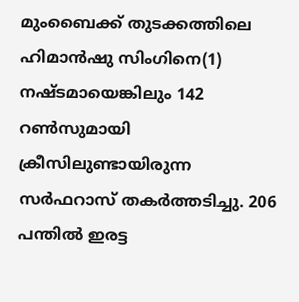മുംബൈക്ക് തുടക്കത്തിലെ ഹിമാന്‍ഷു സിംഗിനെ(1) നഷ്ടമായെങ്കിലും 142 റണ്‍സുമായി ക്രീസിലുണ്ടായിരുന്ന സര്‍ഫറാസ് തകര്‍ത്തടിച്ചു. 206 പന്തില്‍ ഇരട്ട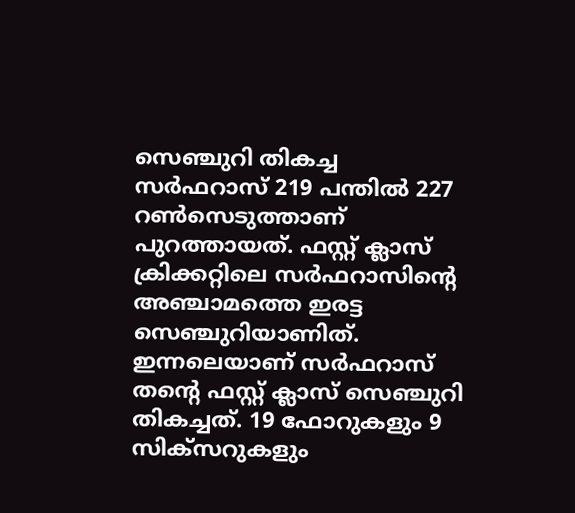സെഞ്ചുറി തികച്ച സര്‍ഫറാസ് 219 പന്തില്‍ 227 റണ്‍സെടുത്താണ് പുറത്തായത്. ഫസ്റ്റ് ക്ലാസ് ക്രിക്കറ്റിലെ സര്‍ഫറാസിന്റെ അഞ്ചാമത്തെ ഇരട്ട സെഞ്ചുറിയാണിത്. ഇന്നലെയാണ് സര്‍ഫറാസ് തന്റെ ഫസ്റ്റ് ക്ലാസ് സെഞ്ചുറി തികച്ചത്. 19 ഫോറുകളും 9 സിക്‌സറുകളും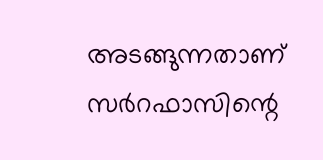അടങ്ങുന്നതാണ് സര്‍റഫാസിന്റെ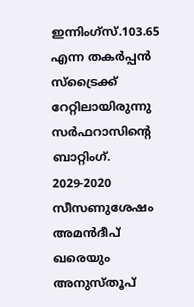ഇന്നിംഗ്‌സ്.103.65 എന്ന തകര്‍പ്പന്‍ സ്‌ട്രൈക്ക് റേറ്റിലായിരുന്നു സര്‍ഫറാസിന്റെ ബാറ്റിംഗ്. 2029-2020 സീസണുശേഷം അമന്‍ദീപ് ഖരെയും അനുസ്തൂപ്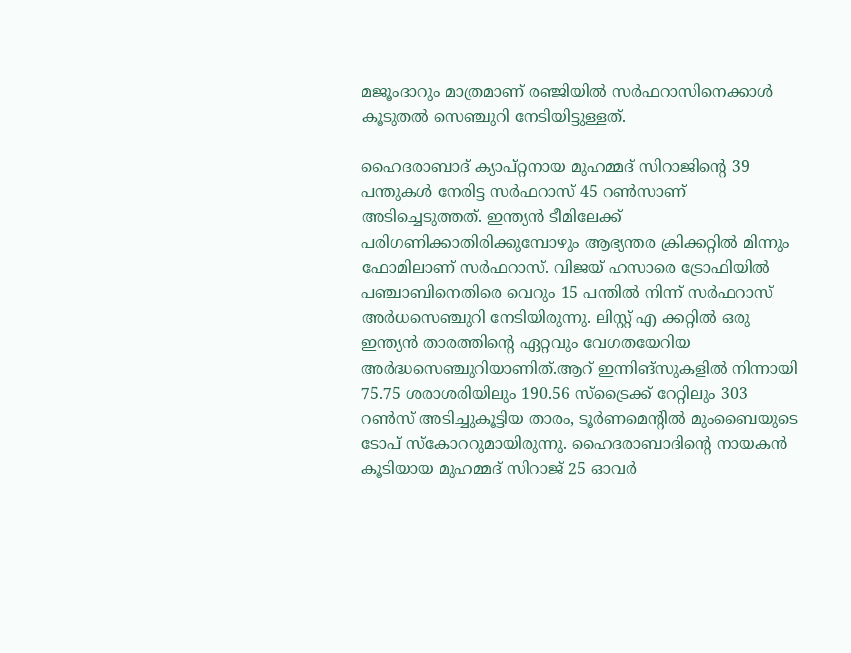മജൂംദാറും മാത്രമാണ് രഞ്ജിയില്‍ സര്‍ഫറാസിനെക്കാള്‍ കൂടുതല്‍ സെഞ്ചുറി നേടിയിട്ടുള്ളത്.

ഹൈദരാബാദ് ക്യാപ്റ്റനായ മുഹമ്മദ് സിറാജിന്റെ 39 പന്തുകള്‍ നേരിട്ട സര്‍ഫറാസ് 45 റണ്‍സാണ് അടിച്ചെടുത്തത്. ഇന്ത്യന്‍ ടീമിലേക്ക് പരിഗണിക്കാതിരിക്കുമ്പോഴും ആഭ്യന്തര ക്രിക്കറ്റില്‍ മിന്നും ഫോമിലാണ് സര്‍ഫറാസ്. വിജയ് ഹസാരെ ട്രോഫിയില്‍ പഞ്ചാബിനെതിരെ വെറും 15 പന്തില്‍ നിന്ന് സര്‍ഫറാസ് അര്‍ധസെഞ്ചുറി നേടിയിരുന്നു. ലിസ്റ്റ് എ ക്കറ്റില്‍ ഒരു ഇന്ത്യന്‍ താരത്തിന്റെ ഏറ്റവും വേഗതയേറിയ അര്‍ദ്ധസെഞ്ചുറിയാണിത്.ആറ് ഇന്നിങ്സുകളില്‍ നിന്നായി 75.75 ശരാശരിയിലും 190.56 സ്‌ട്രൈക്ക് റേറ്റിലും 303 റണ്‍സ് അടിച്ചുകൂട്ടിയ താരം, ടൂര്‍ണമെന്റില്‍ മുംബൈയുടെ ടോപ് സ്‌കോററുമായിരുന്നു. ഹൈദരാബാദിന്റെ നായകന്‍ കൂടിയായ മുഹമ്മദ് സിറാജ് 25 ഓവര്‍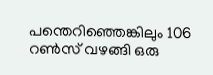പന്തെറിഞ്ഞെങ്കിലും 106 റണ്‍സ് വഴങ്ങി ഒരു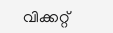വിക്കറ്റ്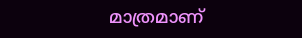മാത്രമാണ്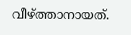വീഴ്ത്താനായത്.